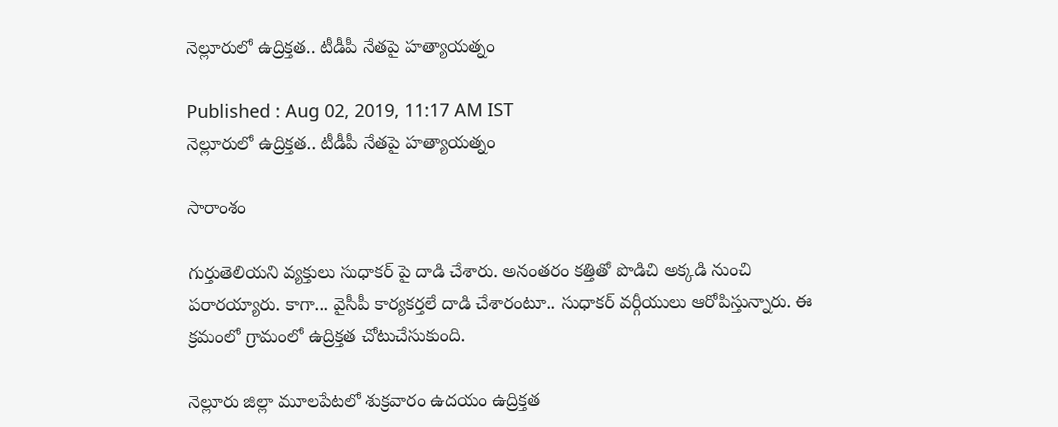నెల్లూరులో ఉద్రిక్తత.. టీడీపీ నేతపై హత్యాయత్నం

Published : Aug 02, 2019, 11:17 AM IST
నెల్లూరులో ఉద్రిక్తత.. టీడీపీ నేతపై హత్యాయత్నం

సారాంశం

గుర్తుతెలియని వ్యక్తులు సుధాకర్ పై దాడి చేశారు. అనంతరం కత్తితో పొడిచి అక్కడి నుంచి పరారయ్యారు. కాగా... వైసీపీ కార్యకర్తలే దాడి చేశారంటూ.. సుధాకర్ వర్గీయులు ఆరోపిస్తున్నారు. ఈ క్రమంలో గ్రామంలో ఉద్రిక్తత చోటుచేసుకుంది.

నెల్లూరు జిల్లా మూలపేటలో శుక్రవారం ఉదయం ఉద్రిక్తత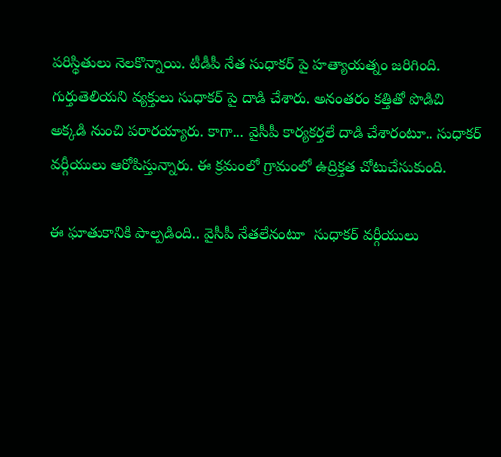పరిస్థితులు నెలకొన్నాయి. టీడీపీ నేత సుధాకర్ పై హత్యాయత్నం జరిగింది. గుర్తుతెలియని వ్యక్తులు సుధాకర్ పై దాడి చేశారు. అనంతరం కత్తితో పొడిచి అక్కడి నుంచి పరారయ్యారు. కాగా... వైసీపీ కార్యకర్తలే దాడి చేశారంటూ.. సుధాకర్ వర్గీయులు ఆరోపిస్తున్నారు. ఈ క్రమంలో గ్రామంలో ఉద్రిక్తత చోటుచేసుకుంది.

ఈ ఘాతుకానికి పాల్పడింది.. వైసీపీ నేతలేనంటూ  సుధాకర్ వర్గీయులు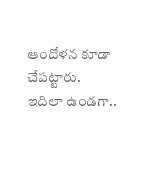ఆందోళన కూడా చేపట్టారు.  ఇదిలా ఉండగా..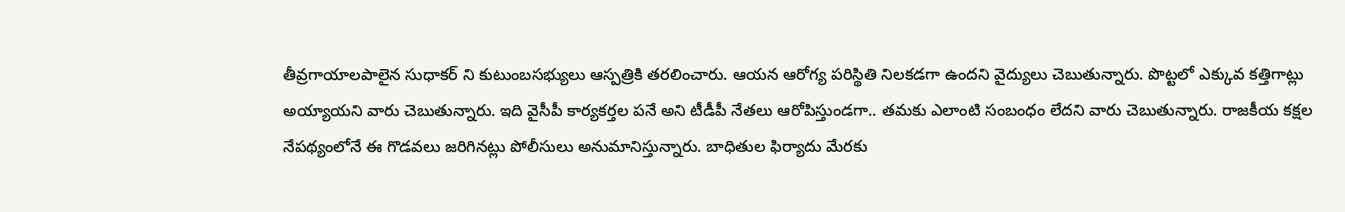తీవ్రగాయాలపాలైన సుధాకర్ ని కుటుంబసభ్యులు ఆస్పత్రికి తరలించారు. ఆయన ఆరోగ్య పరిస్థితి నిలకడగా ఉందని వైద్యులు చెబుతున్నారు. పొట్టలో ఎక్కువ కత్తిగాట్లు అయ్యాయని వారు చెబుతున్నారు. ఇది వైసీపీ కార్యకర్తల పనే అని టీడీపీ నేతలు ఆరోపిస్తుండగా.. తమకు ఎలాంటి సంబంధం లేదని వారు చెబుతున్నారు. రాజకీయ కక్షల నేపథ్యంలోనే ఈ గొడవలు జరిగినట్లు పోలీసులు అనుమానిస్తున్నారు. బాధితుల ఫిర్యాదు మేరకు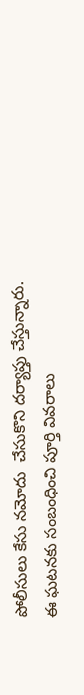పోలీసులు కేసు నమోదు  చేసుకొని దర్యాప్తు చేస్తున్నారు. ఈ ఘటనకు సంబంధించి పూర్తి వివరాలు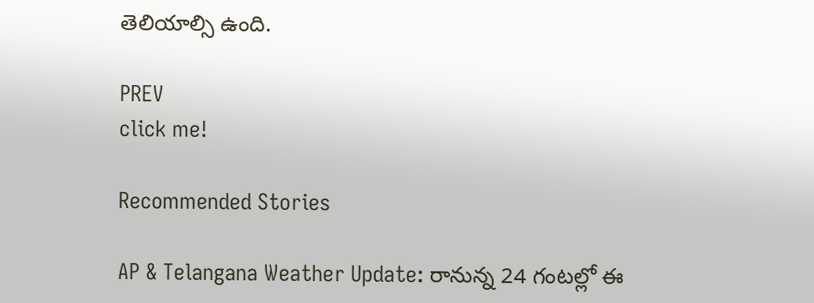తెలియాల్సి ఉంది.

PREV
click me!

Recommended Stories

AP & Telangana Weather Update: రానున్న 24 గంటల్లో ఈ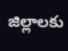జిల్లాలకు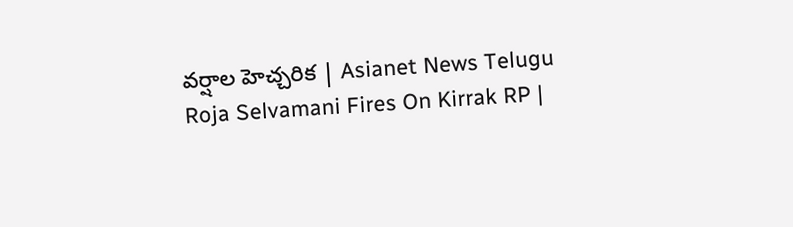వర్షాల హెచ్చరిక | Asianet News Telugu
Roja Selvamani Fires On Kirrak RP |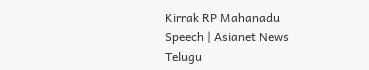Kirrak RP Mahanadu Speech | Asianet News Telugu